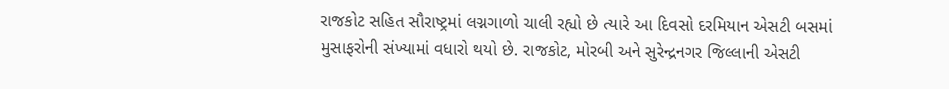રાજકોટ સહિત સૌરાષ્ટ્રમાં લગ્નગાળો ચાલી રહ્યો છે ત્યારે આ દિવસો દરમિયાન એસટી બસમાં મુસાફરોની સંખ્યામાં વધારો થયો છે. રાજકોટ, મોરબી અને સુરેન્દ્રનગર જિલ્લાની એસટી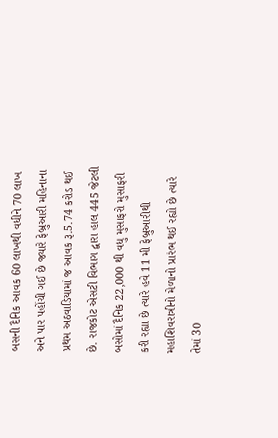બસની દૈનિક આવક 60 લાખથી વધીને 70 લાખ અને પાર પહોંચી ગઈ છે જ્યારે ફેબ્રુઆરી મહિનાના પ્રથમ અઠવાડિયામાં જ આવક રૂ.5.74 કરોડ થઈ છે. રાજકોટ એસટી વિભાગ દ્વારા હાલ 445 જેટલી બસોમાં દૈનિક 22,000 થી વધુ મુસાફરો મુસાફરી કરી રહ્યા છે ત્યારે હવે 11 મી ફેબ્રુઆરીથી મહાશિવરાત્રીનો મેળાનો પ્રારંભ થઈ રહ્યો છે ત્યારે તેમાં 30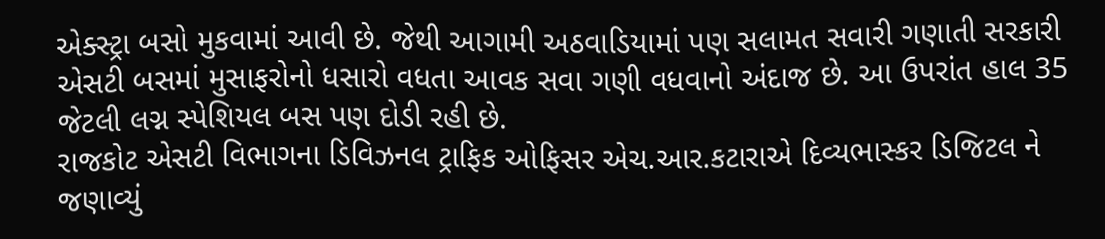એક્સ્ટ્રા બસો મુકવામાં આવી છે. જેથી આગામી અઠવાડિયામાં પણ સલામત સવારી ગણાતી સરકારી એસટી બસમાં મુસાફરોનો ધસારો વધતા આવક સવા ગણી વધવાનો અંદાજ છે. આ ઉપરાંત હાલ 35 જેટલી લગ્ન સ્પેશિયલ બસ પણ દોડી રહી છે.
રાજકોટ એસટી વિભાગના ડિવિઝનલ ટ્રાફિક ઓફિસર એચ.આર.કટારાએ દિવ્યભાસ્કર ડિજિટલ ને જણાવ્યું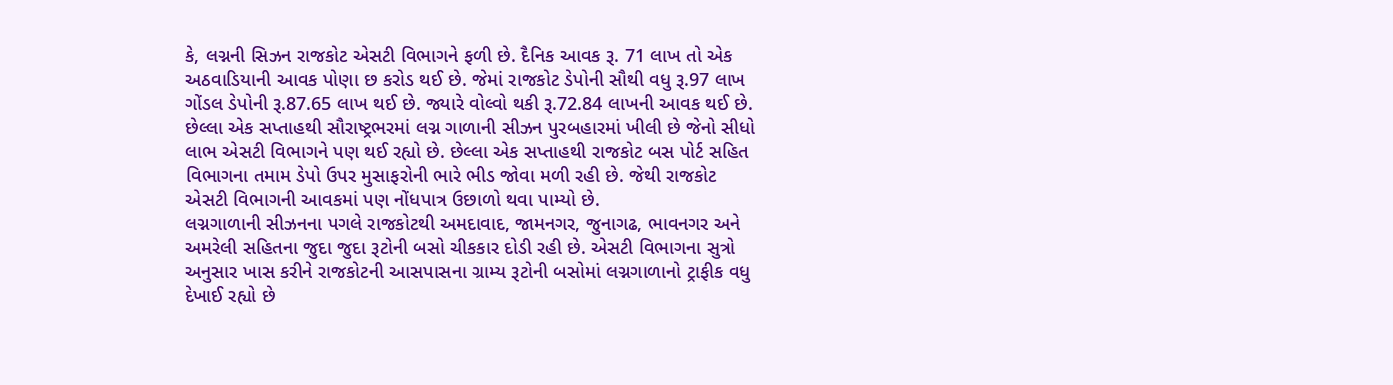કે, લગ્નની સિઝન રાજકોટ એસટી વિભાગને ફળી છે. દૈનિક આવક રૂ. 71 લાખ તો એક અઠવાડિયાની આવક પોણા છ કરોડ થઈ છે. જેમાં રાજકોટ ડેપોની સૌથી વધુ રૂ.97 લાખ ગોંડલ ડેપોની રૂ.87.65 લાખ થઈ છે. જ્યારે વોલ્વો થકી રૂ.72.84 લાખની આવક થઈ છે. છેલ્લા એક સપ્તાહથી સૌરાષ્ટ્રભરમાં લગ્ન ગાળાની સીઝન પુરબહારમાં ખીલી છે જેનો સીધો લાભ એસટી વિભાગને પણ થઈ રહ્યો છે. છેલ્લા એક સપ્તાહથી રાજકોટ બસ પોર્ટ સહિત વિભાગના તમામ ડેપો ઉપર મુસાફરોની ભારે ભીડ જોવા મળી રહી છે. જેથી રાજકોટ એસટી વિભાગની આવકમાં પણ નોંધપાત્ર ઉછાળો થવા પામ્યો છે.
લગ્નગાળાની સીઝનના પગલે રાજકોટથી અમદાવાદ, જામનગર, જુનાગઢ, ભાવનગર અને અમરેલી સહિતના જુદા જુદા રૂટોની બસો ચીકકાર દોડી રહી છે. એસટી વિભાગના સુત્રો અનુસાર ખાસ કરીને રાજકોટની આસપાસના ગ્રામ્ય રૂટોની બસોમાં લગ્નગાળાનો ટ્રાફીક વધુ દેખાઈ રહ્યો છે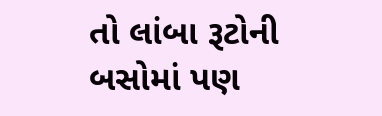તો લાંબા રૂટોની બસોમાં પણ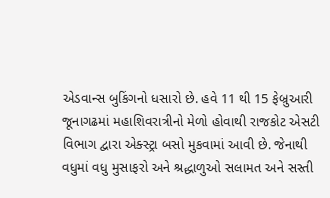એડવાન્સ બુકિંગનો ધસારો છે. હવે 11 થી 15 ફેબ્રુઆરી જૂનાગઢમાં મહાશિવરાત્રીનો મેળો હોવાથી રાજકોટ એસટી વિભાગ દ્વારા એક્સ્ટ્રા બસો મુકવામાં આવી છે. જેનાથી વધુમાં વધુ મુસાફરો અને શ્રદ્ધાળુઓ સલામત અને સસ્તી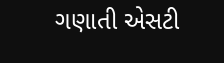ગણાતી એસટી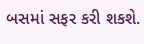બસમાં સફર કરી શકશે.